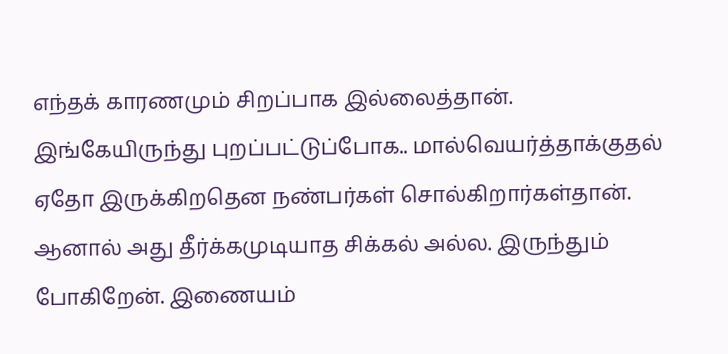எந்தக் காரணமும் சிறப்பாக இல்லைத்தான். இங்கேயிருந்து புறப்பட்டுப்போக.. மால்வெயர்த்தாக்குதல் ஏதோ இருக்கிறதென நண்பர்கள் சொல்கிறார்கள்தான். ஆனால் அது தீர்க்கமுடியாத சிக்கல் அல்ல. இருந்தும் போகிறேன். இணையம்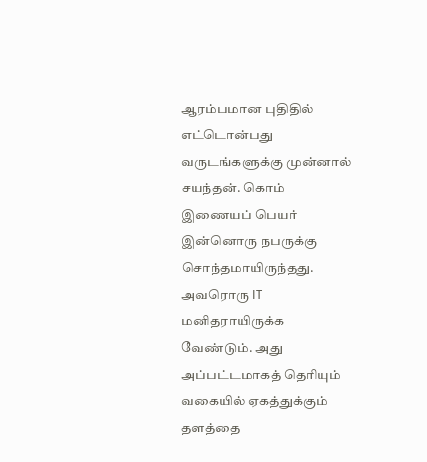ஆரம்பமான புதிதில் எட்டொன்பது வருடங்களுக்கு முன்னால் சயந்தன். கொம் இணையப் பெயர் இன்னொரு நபருக்கு சொந்தமாயிருந்தது. அவரொரு IT மனிதராயிருக்க வேண்டும். அது அப்பட்டமாகத் தெரியும் வகையில் ஏகத்துக்கும் தளத்தை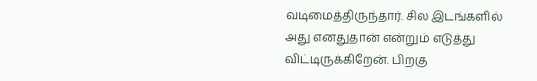வடிமைத்திருந்தார். சில இடங்களில் அது எனதுதான் என்றும் எடுத்து விட்டிருக்கிறேன். பிறகு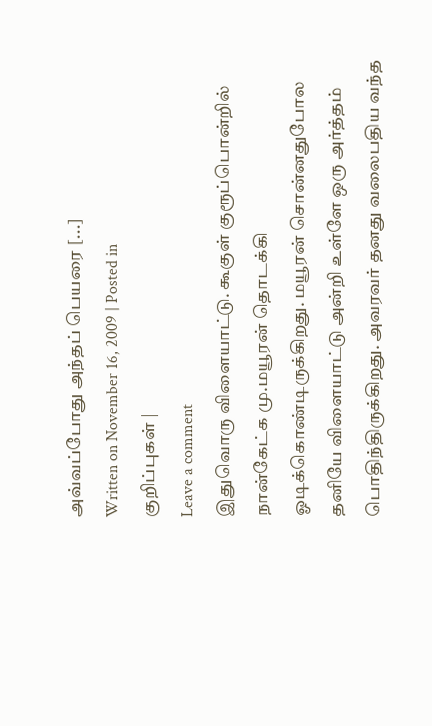அவ்வப்போது அந்தப் பெயரை [...]
Written on November 16, 2009 | Posted in
குறிப்புகள் |
Leave a comment
இதுவொரு விளையாட்டு. கூகுள் குரூப்பொன்றில் நான்கேட்க மு.மயூரன் தொடக்கி ஓடிக்கொண்டிருக்கிறது. மயூரன் சொன்னதுபோல தனியே விளையாட்டு அன்றி உள்ளே ஒரு அர்த்தம் பொதிந்திருக்கிறது. அவரவர் தனது வலைபதிய வந்த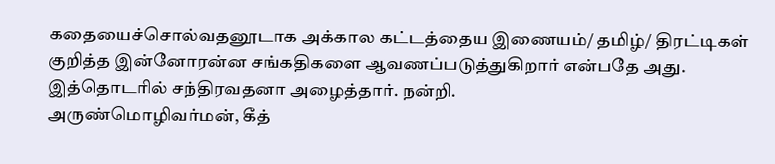கதையைச்சொல்வதனூடாக அக்கால கட்டத்தைய இணையம்/ தமிழ்/ திரட்டிகள் குறித்த இன்னோரன்ன சங்கதிகளை ஆவணப்படுத்துகிறார் என்பதே அது. இத்தொடரில் சந்திரவதனா அழைத்தார். நன்றி.
அருண்மொழிவர்மன், கீத்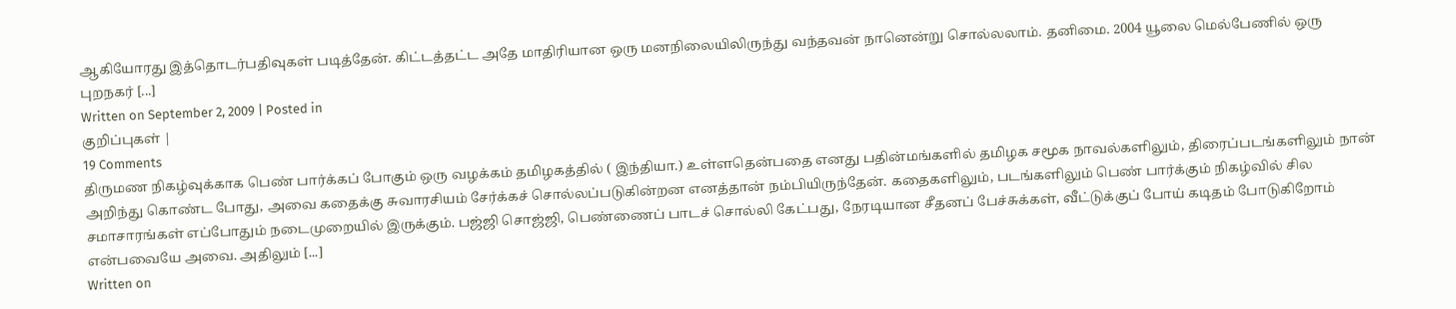ஆகியோரது இத்தொடர்பதிவுகள் படித்தேன். கிட்டத்தட்ட அதே மாதிரியான ஒரு மனநிலையிலிருந்து வந்தவன் நானென்று சொல்லலாம். தனிமை. 2004 யூலை மெல்பேணில் ஒரு புறநகர் [...]
Written on September 2, 2009 | Posted in
குறிப்புகள் |
19 Comments
திருமண நிகழ்வுக்காக பெண் பார்க்கப் போகும் ஒரு வழக்கம் தமிழகத்தில் ( இந்தியா.) உள்ளதென்பதை எனது பதின்மங்களில் தமிழக சமூக நாவல்களிலும், திரைப்படங்களிலும் நான் அறிந்து கொண்ட போது, அவை கதைக்கு சுவாரசியம் சேர்க்கச் சொல்லப்படுகின்றன எனத்தான் நம்பியிருந்தேன். கதைகளிலும், படங்களிலும் பெண் பார்க்கும் நிகழ்வில் சில சமாசாரங்கள் எப்போதும் நடைமுறையில் இருக்கும். பஜ்ஜி சொஜ்ஜி, பெண்ணைப் பாடச் சொல்லி கேட்பது, நேரடியான சீதனப் பேச்சுக்கள், வீட்டுக்குப் போய் கடிதம் போடுகிறோம் என்பவையே அவை. அதிலும் [...]
Written on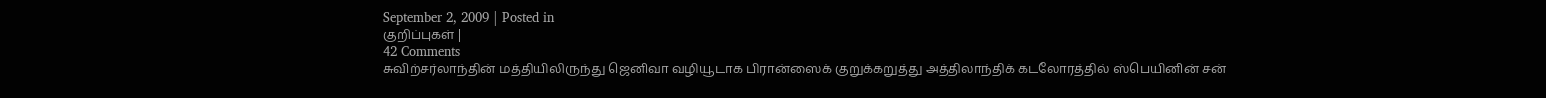September 2, 2009 | Posted in
குறிப்புகள் |
42 Comments
சுவிற்சர்லாந்தின் மத்தியிலிருந்து ஜெனிவா வழியூடாக பிரான்ஸைக் குறுக்கறுத்து அத்திலாந்திக் கடலோரத்தில் ஸ்பெயினின் சன்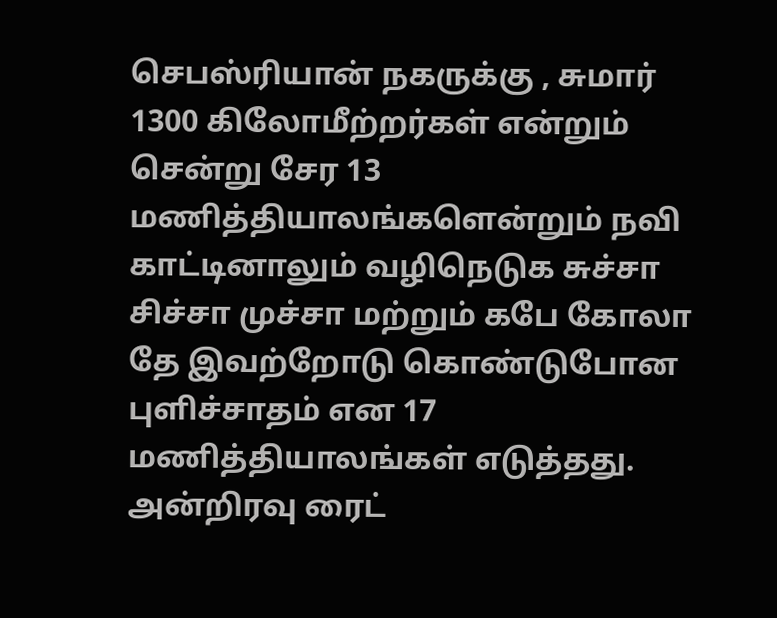செபஸ்ரியான் நகருக்கு , சுமார் 1300 கிலோமீற்றர்கள் என்றும் சென்று சேர 13 மணித்தியாலங்களென்றும் நவி காட்டினாலும் வழிநெடுக சுச்சா சிச்சா முச்சா மற்றும் கபே கோலா தே இவற்றோடு கொண்டுபோன புளிச்சாதம் என 17 மணித்தியாலங்கள் எடுத்தது. அன்றிரவு ரைட்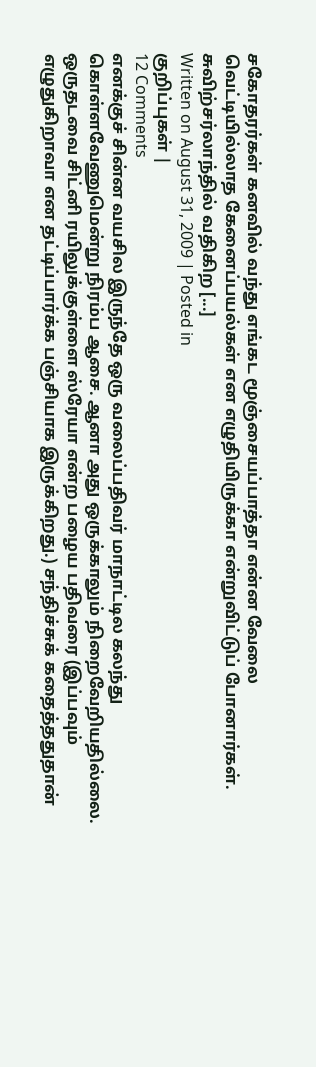சகோதரர்கள் கனவில் வந்து எங்கட மூஞ்சையப்பாத்தா என்ன வேலை வெட்டியில்லாத கேனைப்பயல்கள் என எழுதியிருக்கா என்றுவிட்டுப் போனார்கள்.
சுவிற்சர்லாந்தில் வதிகிற [...]
Written on August 31, 2009 | Posted in
குறிப்புகள் |
12 Comments
எனக்குச் சின்ன வயசில இருந்தே ஒரு வலைப்பதிவர் மாநாட்டில கலந்து கொள்ளவேணுமென்று நிரம்ப ஆசை. ஆனா அது ஒருக்காலும் நிறைவேறியதில்லை. ஒருதடவை சிட்னி ரயிலுக்குள்ளை ஸ்ரேயா என்ற பழைய பதிவரை (இப்பவும் எழுதுகிறாவா என தட்டிப்பார்க்க பஞ்சியாக இருக்கிறது.) சந்திச்சுக் கதைத்ததுதான்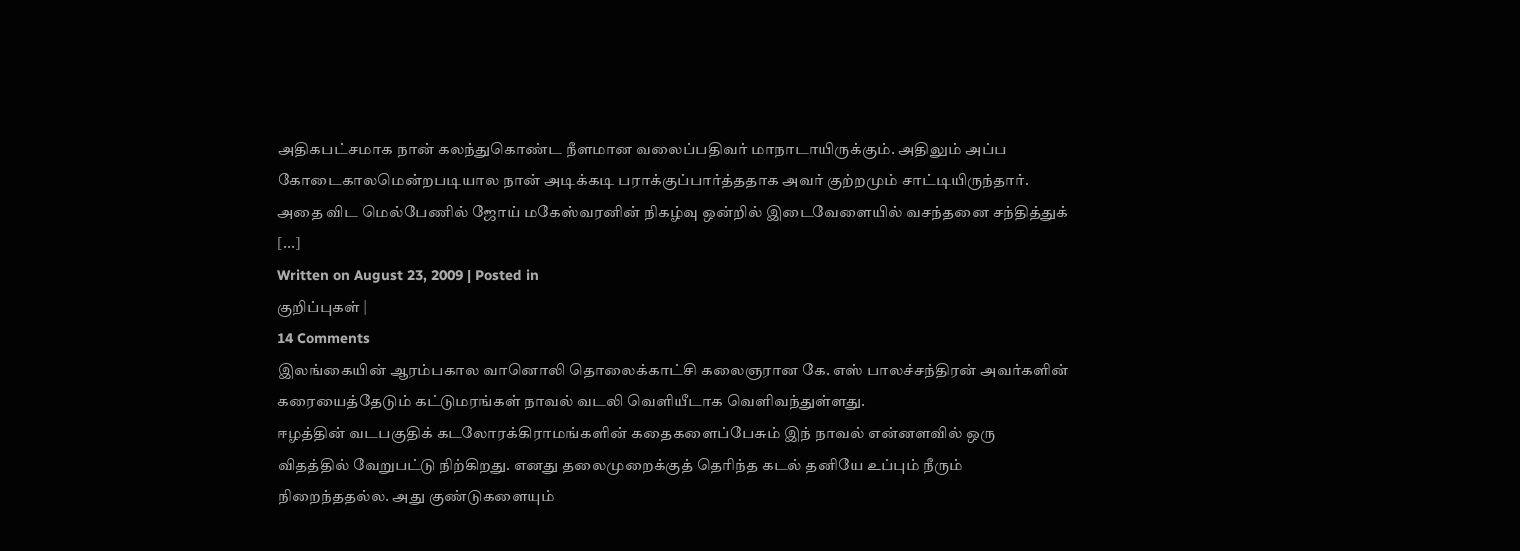அதிகபட்சமாக நான் கலந்துகொண்ட நீளமான வலைப்பதிவர் மாநாடாயிருக்கும். அதிலும் அப்ப கோடைகாலமென்றபடியால நான் அடிக்கடி பராக்குப்பார்த்ததாக அவர் குற்றமும் சாட்டியிருந்தார். அதை விட மெல்பேணில் ஜோய் மகேஸ்வரனின் நிகழ்வு ஒன்றில் இடைவேளையில் வசந்தனை சந்தித்துக் [...]
Written on August 23, 2009 | Posted in
குறிப்புகள் |
14 Comments
இலங்கையின் ஆரம்பகால வானொலி தொலைக்காட்சி கலைஞரான கே. எஸ் பாலச்சந்திரன் அவர்களின் கரையைத்தேடும் கட்டுமரங்கள் நாவல் வடலி வெளியீடாக வெளிவந்துள்ளது.
ஈழத்தின் வடபகுதிக் கடலோரக்கிராமங்களின் கதைகளைப்பேசும் இந் நாவல் என்னளவில் ஒரு விதத்தில் வேறுபட்டு நிற்கிறது. எனது தலைமுறைக்குத் தெரிந்த கடல் தனியே உப்பும் நீரும் நிறைந்ததல்ல. அது குண்டுகளையும்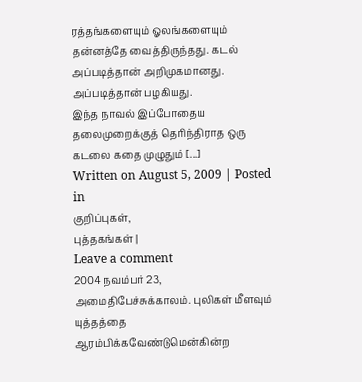ரத்தங்களையும் ஓலங்களையும் தன்னத்தே வைத்திருந்தது. கடல் அப்படித்தான் அறிமுகமானது. அப்படித்தான் பழகியது.
இந்த நாவல் இப்போதைய தலைமுறைக்குத் தெரிந்திராத ஒரு கடலை கதை முழுதும் [...]
Written on August 5, 2009 | Posted in
குறிப்புகள்,
புத்தகங்கள் |
Leave a comment
2004 நவம்பர் 23, அமைதிபேச்சுக்காலம். புலிகள் மீளவும் யுத்தத்தை ஆரம்பிக்கவேண்டுமென்கின்ற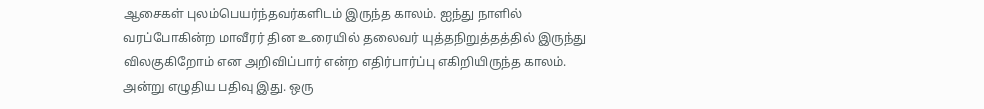ஆசைகள் புலம்பெயர்ந்தவர்களிடம் இருந்த காலம். ஐந்து நாளில் வரப்போகின்ற மாவீரர் தின உரையில் தலைவர் யுத்தநிறுத்தத்தில் இருந்து விலகுகிறோம் என அறிவிப்பார் என்ற எதிர்பார்ப்பு எகிறியிருந்த காலம். அன்று எழுதிய பதிவு இது. ஒரு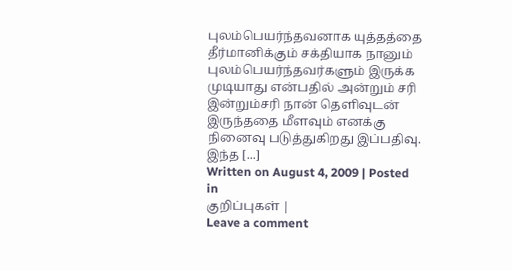புலம்பெயர்ந்தவனாக யுத்தத்தை தீர்மானிக்கும் சக்தியாக நானும் புலம்பெயர்ந்தவர்களும் இருக்க முடியாது என்பதில் அன்றும் சரி இன்றும்சரி நான் தெளிவுடன் இருந்ததை மீளவும் எனக்கு நினைவு படுத்துகிறது இப்பதிவு. இந்த [...]
Written on August 4, 2009 | Posted in
குறிப்புகள் |
Leave a comment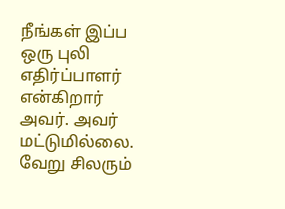நீங்கள் இப்ப ஒரு புலி எதிர்ப்பாளர் என்கிறார் அவர். அவர் மட்டுமில்லை. வேறு சிலரும்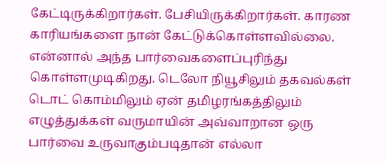கேட்டிருக்கிறார்கள். பேசியிருக்கிறார்கள். காரண காரியங்களை நான் கேட்டுக்கொள்ளவில்லை. என்னால் அந்த பார்வைகளைப்புரிந்து கொள்ளமுடிகிறது. டெலோ நியூசிலும் தகவல்கள் டொட் கொம்மிலும் ஏன் தமிழரங்கத்திலும் எழுத்துக்கள் வருமாயின் அவ்வாறான ஒரு பார்வை உருவாகும்படிதான் எல்லா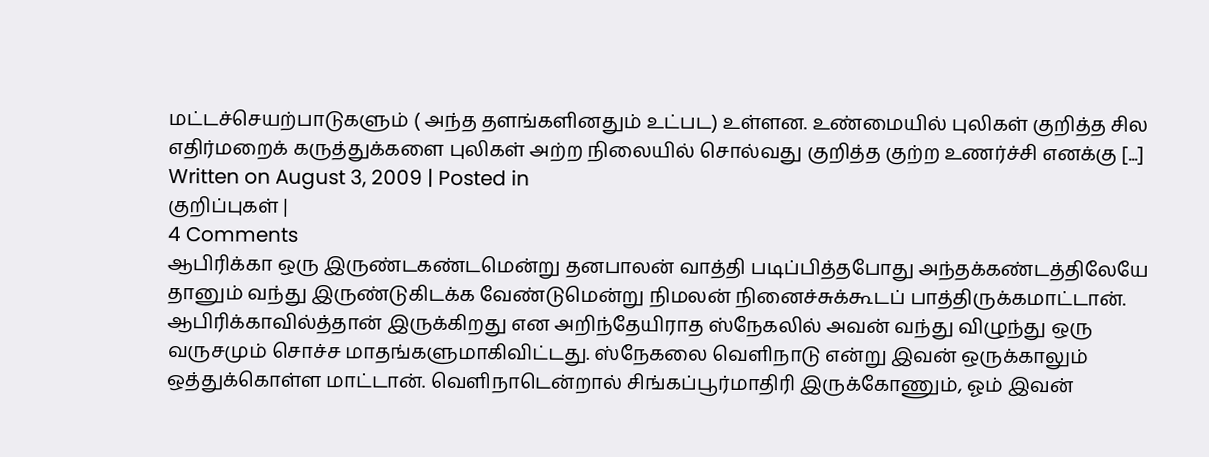மட்டச்செயற்பாடுகளும் ( அந்த தளங்களினதும் உட்பட) உள்ளன. உண்மையில் புலிகள் குறித்த சில எதிர்மறைக் கருத்துக்களை புலிகள் அற்ற நிலையில் சொல்வது குறித்த குற்ற உணர்ச்சி எனக்கு [...]
Written on August 3, 2009 | Posted in
குறிப்புகள் |
4 Comments
ஆபிரிக்கா ஒரு இருண்டகண்டமென்று தனபாலன் வாத்தி படிப்பித்தபோது அந்தக்கண்டத்திலேயே தானும் வந்து இருண்டுகிடக்க வேண்டுமென்று நிமலன் நினைச்சுக்கூடப் பாத்திருக்கமாட்டான். ஆபிரிக்காவில்த்தான் இருக்கிறது என அறிந்தேயிராத ஸ்நேகலில் அவன் வந்து விழுந்து ஒரு வருசமும் சொச்ச மாதங்களுமாகிவிட்டது. ஸ்நேகலை வெளிநாடு என்று இவன் ஒருக்காலும் ஒத்துக்கொள்ள மாட்டான். வெளிநாடென்றால் சிங்கப்பூர்மாதிரி இருக்கோணும், ஓம் இவன்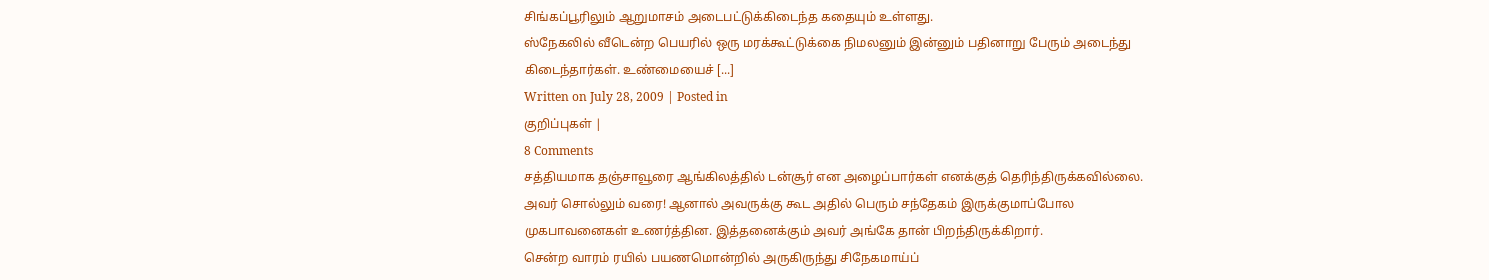சிங்கப்பூரிலும் ஆறுமாசம் அடைபட்டுக்கிடைந்த கதையும் உள்ளது.
ஸ்நேகலில் வீடென்ற பெயரில் ஒரு மரக்கூட்டுக்கை நிமலனும் இன்னும் பதினாறு பேரும் அடைந்து கிடைந்தார்கள். உண்மையைச் [...]
Written on July 28, 2009 | Posted in
குறிப்புகள் |
8 Comments
சத்தியமாக தஞ்சாவூரை ஆங்கிலத்தில் டன்சூர் என அழைப்பார்கள் எனக்குத் தெரிந்திருக்கவில்லை. அவர் சொல்லும் வரை! ஆனால் அவருக்கு கூட அதில் பெரும் சந்தேகம் இருக்குமாப்போல முகபாவனைகள் உணர்த்தின. இத்தனைக்கும் அவர் அங்கே தான் பிறந்திருக்கிறார்.
சென்ற வாரம் ரயில் பயணமொன்றில் அருகிருந்து சிநேகமாய்ப்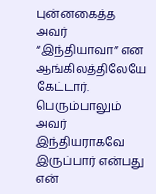புன்னகைத்த அவர்
“இந்தியாவா” என ஆங்கிலத்திலேயே கேட்டார். பெரும்பாலும் அவர் இந்தியராகவே இருப்பார் என்பது என்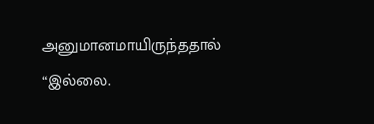அனுமானமாயிருந்ததால் “இல்லை.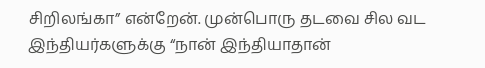சிறிலங்கா” என்றேன். முன்பொரு தடவை சில வட இந்தியர்களுக்கு “நான் இந்தியாதான்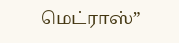மெட்ராஸ்”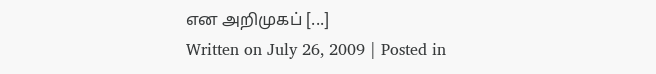என அறிமுகப் [...]
Written on July 26, 2009 | Posted in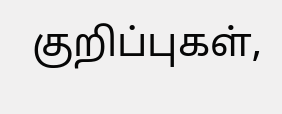குறிப்புகள்,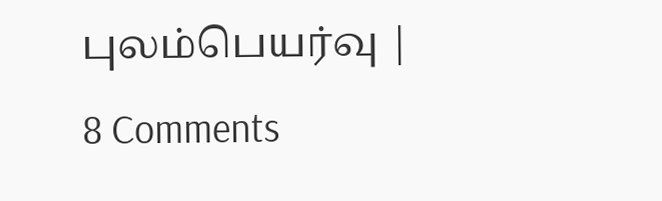புலம்பெயர்வு |
8 Comments